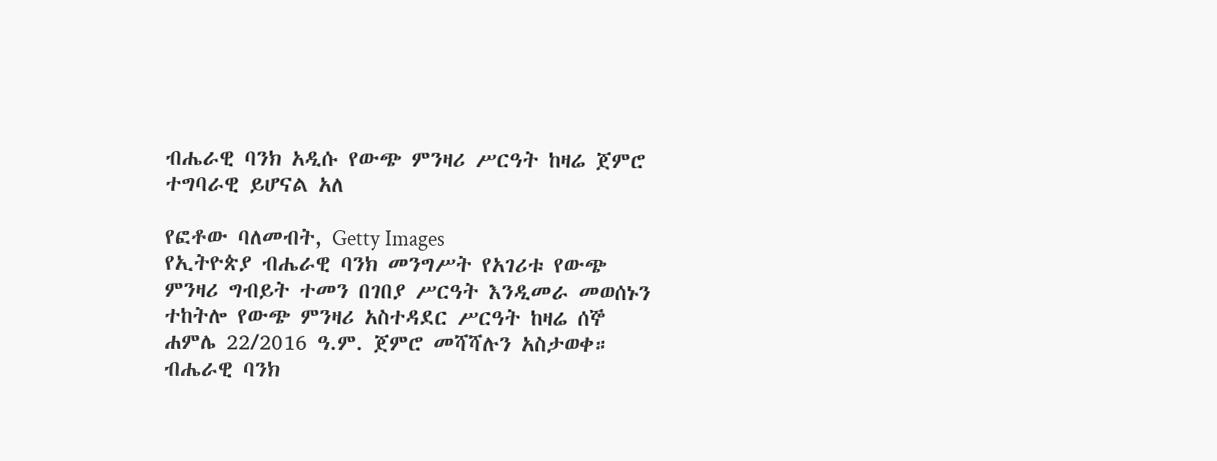ብሔራዊ ባንክ አዲሱ የውጭ ምንዛሪ ሥርዓት ከዛሬ ጀምሮ ተግባራዊ ይሆናል አለ

የፎቶው ባለመብት, Getty Images
የኢትዮጵያ ብሔራዊ ባንክ መንግሥት የአገሪቱ የውጭ ምንዛሪ ግብይት ተመን በገበያ ሥርዓት እንዲመራ መወሰኑን ተከትሎ የውጭ ምንዛሪ አስተዳደር ሥርዓት ከዛሬ ሰኞ ሐምሌ 22/2016 ዓ.ም. ጀምሮ መሻሻሉን አስታወቀ።
ብሔራዊ ባንክ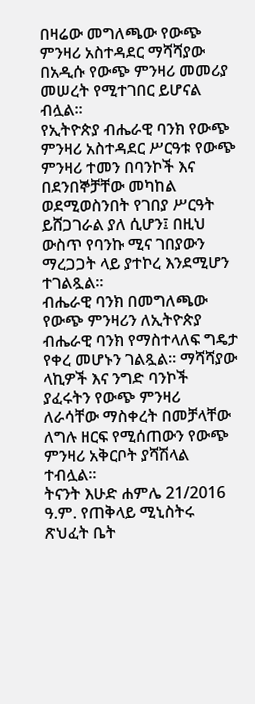በዛሬው መግለጫው የውጭ ምንዛሪ አስተዳደር ማሻሻያው በአዲሱ የውጭ ምንዛሪ መመሪያ መሠረት የሚተገበር ይሆናል ብሏል።
የኢትዮጵያ ብሔራዊ ባንክ የውጭ ምንዛሪ አስተዳደር ሥርዓቱ የውጭ ምንዛሪ ተመን በባንኮች እና በደንበኞቻቸው መካከል ወደሚወስንበት የገበያ ሥርዓት ይሸጋገራል ያለ ሲሆን፤ በዚህ ውስጥ የባንኩ ሚና ገበያውን ማረጋጋት ላይ ያተኮረ እንደሚሆን ተገልጿል።
ብሔራዊ ባንክ በመግለጫው የውጭ ምንዛሪን ለኢትዮጵያ ብሔራዊ ባንክ የማስተላለፍ ግዴታ የቀረ መሆኑን ገልጿል። ማሻሻያው ላኪዎች እና ንግድ ባንኮች ያፈሩትን የውጭ ምንዛሪ ለራሳቸው ማስቀረት በመቻላቸው ለግሉ ዘርፍ የሚሰጠውን የውጭ ምንዛሪ አቅርቦት ያሻሽላል ተብሏል።
ትናንት እሁድ ሐምሌ 21/2016 ዓ.ም. የጠቅላይ ሚኒስትሩ ጽህፈት ቤት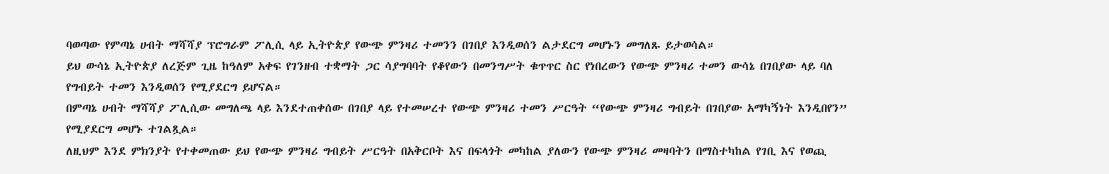ባወጣው የምጣኔ ሀብት ማሻሻያ ፕሮግራም ፖሊሲ ላይ ኢትዮጵያ የውጭ ምንዛሪ ተመንን በገበያ እንዲወሰን ልታደርግ መሆኑን መግለጹ ይታወሳል።
ይህ ውሳኔ ኢትዮጵያ ለረጅም ጊዜ ከዓለም አቀፍ የገንዘብ ተቋማት ጋር ሳያግባባት የቆየውን በመንግሥት ቁጥጥር ስር የነበረውን የውጭ ምንዛሪ ተመን ውሳኔ በገበያው ላይ ባለ የግብይት ተመን እንዲወሰን የሚያደርግ ይሆናል።
በምጣኔ ሀብት ማሻሻያ ፖሊሲው መግለጫ ላይ እንደተጠቀሰው በገበያ ላይ የተመሠረተ የውጭ ምንዛሪ ተመን ሥርዓት “የውጭ ምንዛሪ ግብይት በገበያው አማካኝነት እንዲበየን” የሚያደርግ መሆኑ ተገልጿል።
ለዚህም እንደ ምክንያት የተቀመጠው ይህ የውጭ ምንዛሪ ግብይት ሥርዓት በአቅርቦት እና በፍላጎት መካከል ያለውን የውጭ ምንዛሪ መዛባትን በማስተካከል የገቢ እና የወጪ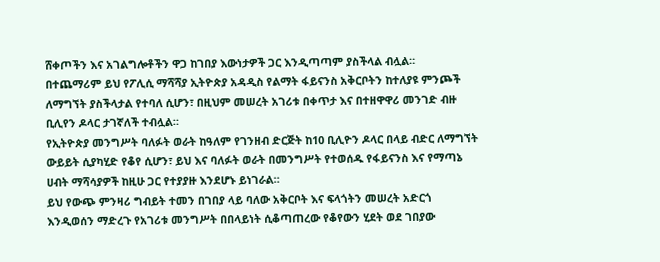ሸቀጦችን እና አገልግሎቶችን ዋጋ ከገበያ እውነታዎች ጋር እንዲጣጣም ያስችላል ብሏል።
በተጨማሪም ይህ የፖሊሲ ማሻሻያ ኢትዮጵያ አዳዲስ የልማት ፋይናንስ አቅርቦትን ከተለያዩ ምንጮች ለማግኘት ያስችላታል የተባለ ሲሆን፣ በዚህም መሠረት አገሪቱ በቀጥታ እና በተዘዋዋሪ መንገድ ብዙ ቢሊየን ዶላር ታገኛለች ተብሏል።
የኢትዮጵያ መንግሥት ባለፉት ወራት ከዓለም የገንዘብ ድርጅት ከ10 ቢሊዮን ዶላር በላይ ብድር ለማግኘት ውይይት ሲያካሂድ የቆየ ሲሆን፣ ይህ እና ባለፉት ወራት በመንግሥት የተወሰዱ የፋይናንስ እና የማጣኔ ሀብት ማሻሳያዎች ከዚሁ ጋር የተያያዙ እንደሆኑ ይነገራል።
ይህ የውጭ ምንዛሪ ግብይት ተመን በገበያ ላይ ባለው አቅርቦት እና ፍላጎትን መሠረት አድርጎ እንዲወሰን ማድረጉ የአገሪቱ መንግሥት በበላይነት ሲቆጣጠረው የቆየውን ሂደት ወደ ገበያው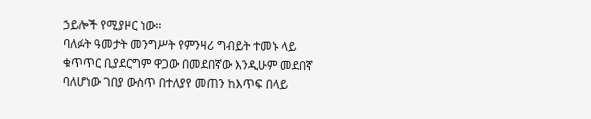ኃይሎች የሚያዞር ነው።
ባለፉት ዓመታት መንግሥት የምንዛሪ ግብይት ተመኑ ላይ ቁጥጥር ቢያደርግም ዋጋው በመደበኛው እንዲሁም መደበኛ ባለሆነው ገበያ ውስጥ በተለያየ መጠን ከእጥፍ በላይ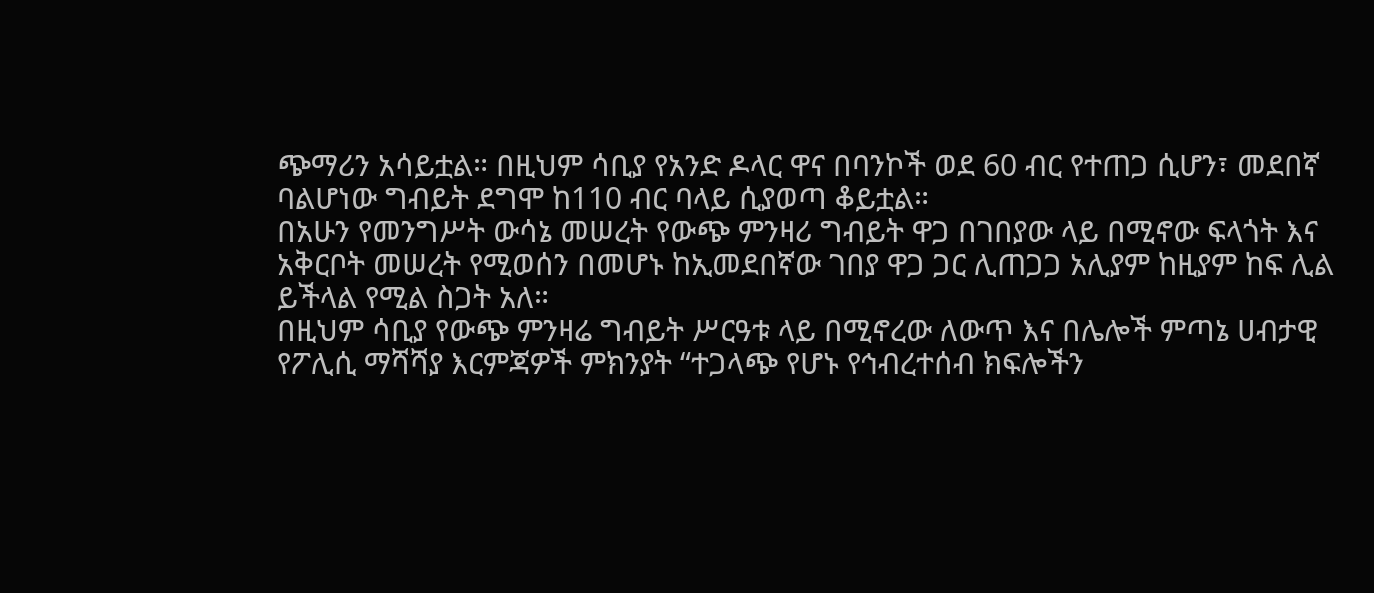ጭማሪን አሳይቷል። በዚህም ሳቢያ የአንድ ዶላር ዋና በባንኮች ወደ 60 ብር የተጠጋ ሲሆን፣ መደበኛ ባልሆነው ግብይት ደግሞ ከ110 ብር ባላይ ሲያወጣ ቆይቷል።
በአሁን የመንግሥት ውሳኔ መሠረት የውጭ ምንዛሪ ግብይት ዋጋ በገበያው ላይ በሚኖው ፍላጎት እና አቅርቦት መሠረት የሚወሰን በመሆኑ ከኢመደበኛው ገበያ ዋጋ ጋር ሊጠጋጋ አሊያም ከዚያም ከፍ ሊል ይችላል የሚል ስጋት አለ።
በዚህም ሳቢያ የውጭ ምንዛሬ ግብይት ሥርዓቱ ላይ በሚኖረው ለውጥ እና በሌሎች ምጣኔ ሀብታዊ የፖሊሲ ማሻሻያ እርምጃዎች ምክንያት “ተጋላጭ የሆኑ የኅብረተሰብ ክፍሎችን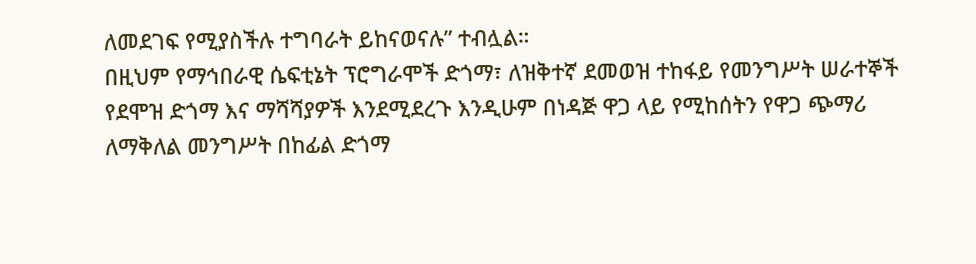ለመደገፍ የሚያስችሉ ተግባራት ይከናወናሉ” ተብሏል።
በዚህም የማኅበራዊ ሴፍቲኔት ፕሮግራሞች ድጎማ፣ ለዝቅተኛ ደመወዝ ተከፋይ የመንግሥት ሠራተኞች የደሞዝ ድጎማ እና ማሻሻያዎች እንደሚደረጉ እንዲሁም በነዳጅ ዋጋ ላይ የሚከሰትን የዋጋ ጭማሪ ለማቅለል መንግሥት በከፊል ድጎማ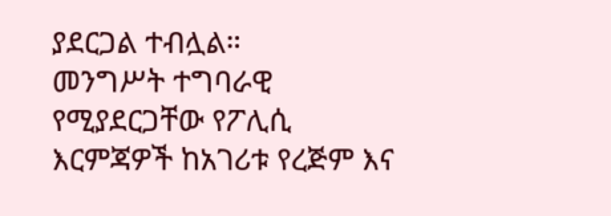ያደርጋል ተብሏል።
መንግሥት ተግባራዊ የሚያደርጋቸው የፖሊሲ እርምጃዎች ከአገሪቱ የረጅም እና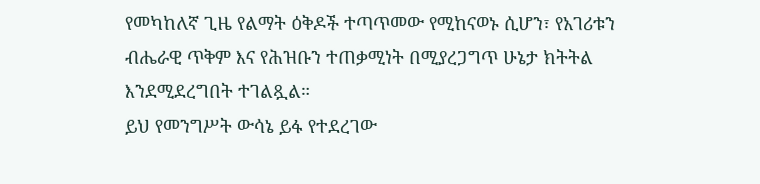የመካከለኛ ጊዜ የልማት ዕቅዶች ተጣጥመው የሚከናወኑ ሲሆን፣ የአገሪቱን ብሔራዊ ጥቅም እና የሕዝቡን ተጠቃሚነት በሚያረጋግጥ ሁኔታ ክትትል እንደሚደረግበት ተገልጿል።
ይህ የመንግሥት ውሳኔ ይፋ የተደረገው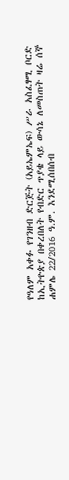የዓለም አቀፉ የገንዘብ ድርጅት (አይኤምኤፍ) ሥራ አስፈፃሚ ቦርድ ከኢትዮጵያ በቀረበለት የብድር ጥያቄ ላይ ውሳኔ ለመስጠት ዛሬ ሰኞ ሐምሌ 22/2016 ዓ.ም. እንደሚሰበሰብ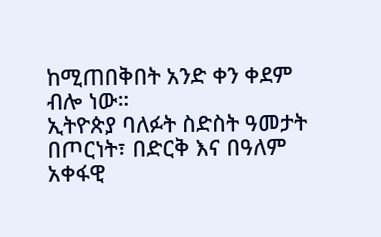ከሚጠበቅበት አንድ ቀን ቀደም ብሎ ነው።
ኢትዮጵያ ባለፉት ስድስት ዓመታት በጦርነት፣ በድርቅ እና በዓለም አቀፋዊ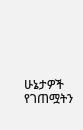ሁኔታዎች የገጠሟትን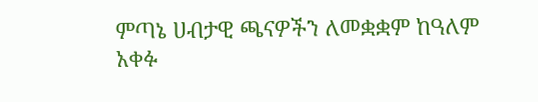ምጣኔ ሀብታዊ ጫናዎችን ለመቋቋም ከዓለም አቀፉ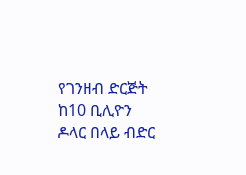የገንዘብ ድርጅት ከ10 ቢሊዮን ዶላር በላይ ብድር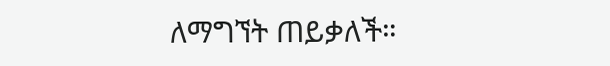ለማግኘት ጠይቃለች።